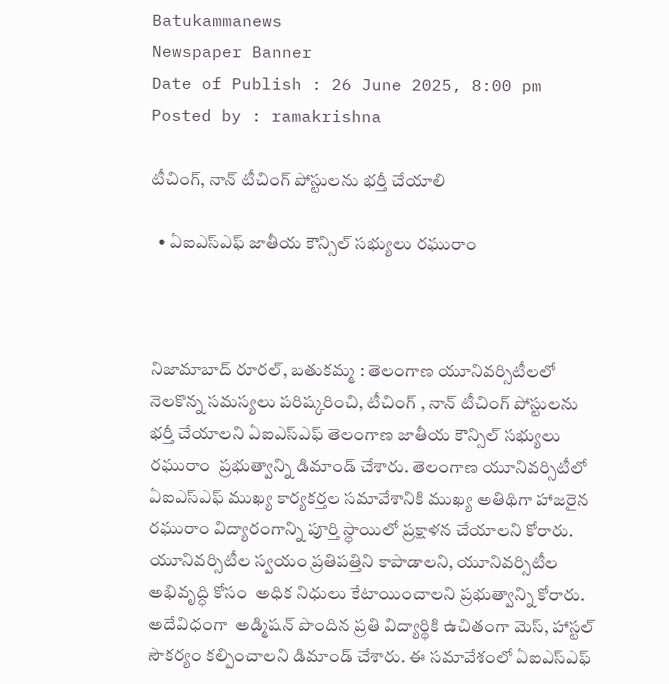Batukammanews
Newspaper Banner
Date of Publish : 26 June 2025, 8:00 pm Posted by : ramakrishna

టీచింగ్, నాన్ టీచింగ్ పోస్టులను భర్తీ చేయాలి

  • ఏఐఎస్ఎఫ్ జాతీయ కౌన్సిల్ సభ్యులు రఘురాం



నిజామాబాద్ రూరల్, బతుకమ్మ : తెలంగాణ యూనివర్సిటీలలో నెలకొన్న సమస్యలు పరిష్కరించి, టీచింగ్ , నాన్ టీచింగ్ పోస్టులను భర్తీ చేయాలని ఏఐఎస్ఎఫ్ తెలంగాణ జాతీయ కౌన్సిల్ సభ్యులు రఘురాం  ప్రభుత్వాన్ని డిమాండ్ చేశారు. తెలంగాణ యూనివర్సిటీలో  ఏఐఎస్ఎఫ్ ముఖ్య కార్యకర్తల సమావేశానికి ముఖ్య అతిథిగా హాజరైన రఘురాం విద్యారంగాన్ని పూర్తి స్థాయిలో ప్రక్షాళన చేయాలని కోరారు.  యూనివర్సిటీల‌ స్వయం ప్రతిపత్తిని కాపాడాలని, యూనివర్సిటీల అభివృద్ధి కోసం  అధిక నిధులు కేటాయించాలని ప్రభుత్వాన్ని కోరారు. అదేవిధంగా  అడ్మిషన్ పొందిన ప్రతి విద్యార్థికి ఉచితంగా మెస్, హాస్టల్ సౌకర్యం కల్పించాలని డిమాండ్ చేశారు. ఈ సమావేశంలో ఏఐఎస్ఎఫ్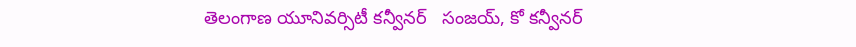తెలంగాణ యూనివర్సిటీ కన్వీనర్   సంజయ్, కో కన్వీనర్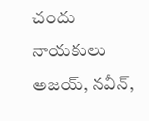చందు  నాయకులు అజయ్, నవీన్,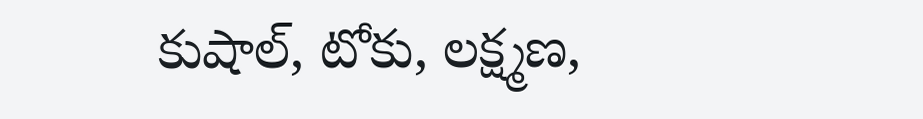కుషాల్, టోకు, లక్ష్మణ,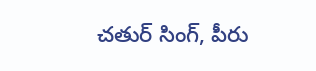చతుర్ సింగ్, పీరు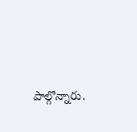పాల్గొన్నారు.